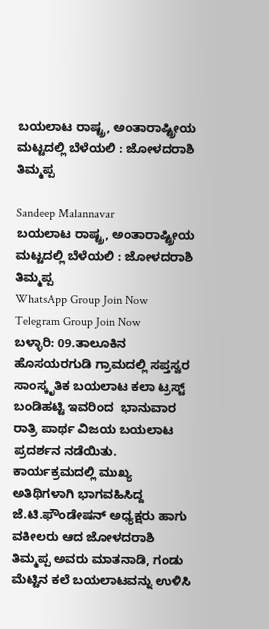ಬಯಲಾಟ ರಾಷ್ಟ್ರ, ಅಂತಾರಾಷ್ಟ್ರೀಯ ಮಟ್ಟದಲ್ಲಿ ಬೆಳೆಯಲಿ : ಜೋಳದರಾಶಿ ತಿಮ್ಮಪ್ಪ

Sandeep Malannavar
ಬಯಲಾಟ ರಾಷ್ಟ್ರ, ಅಂತಾರಾಷ್ಟ್ರೀಯ ಮಟ್ಟದಲ್ಲಿ ಬೆಳೆಯಲಿ : ಜೋಳದರಾಶಿ ತಿಮ್ಮಪ್ಪ
WhatsApp Group Join Now
Telegram Group Join Now
ಬಳ್ಳಾರಿ: 09.ತಾಲೂಕಿನ ಹೊಸಯರಗುಡಿ ಗ್ರಾಮದಲ್ಲಿ ಸಪ್ತಸ್ವರ ಸಾಂಸ್ಕೃತಿಕ ಬಯಲಾಟ ಕಲಾ ಟ್ರಸ್ಟ್ ಬಂಡಿಹಟ್ಟಿ ಇವರಿಂದ  ಭಾನುವಾರ ರಾತ್ರಿ ಪಾರ್ಥ ವಿಜಯ ಬಯಲಾಟ ಪ್ರದರ್ಶನ ನಡೆಯಿತು.
ಕಾರ್ಯಕ್ರಮದಲ್ಲಿ ಮುಖ್ಯ ಅತಿಥಿಗಳಾಗಿ ಭಾಗವಹಿಸಿದ್ದ ಜೆ.ಟಿ.ಫೌಂಡೇಷನ್ ಅಧ್ಯಕ್ಷರು ಹಾಗು ವಕೀಲರು ಆದ ಜೋಳದರಾಶಿ ತಿಮ್ಮಪ್ಪ ಅವರು ಮಾತನಾಡಿ, ಗಂಡು ಮೆಟ್ಟಿನ ಕಲೆ ಬಯಲಾಟವನ್ನು ಉಳಿಸಿ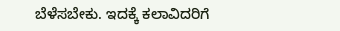ಬೆಳೆಸಬೇಕು. ಇದಕ್ಕೆ ಕಲಾವಿದರಿಗೆ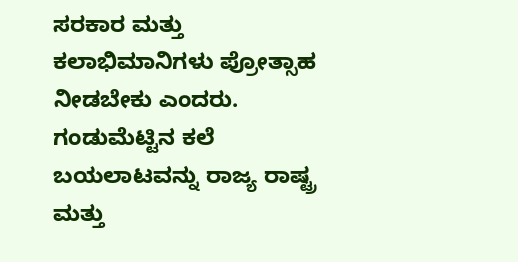ಸರಕಾರ ಮತ್ತು ಕಲಾಭಿಮಾನಿಗಳು ಪ್ರೋತ್ಸಾಹ ನೀಡಬೇಕು ಎಂದರು.
ಗಂಡುಮೆಟ್ಟಿನ ಕಲೆ ಬಯಲಾಟವನ್ನು ರಾಜ್ಯ ರಾಷ್ಟ್ರ ಮತ್ತು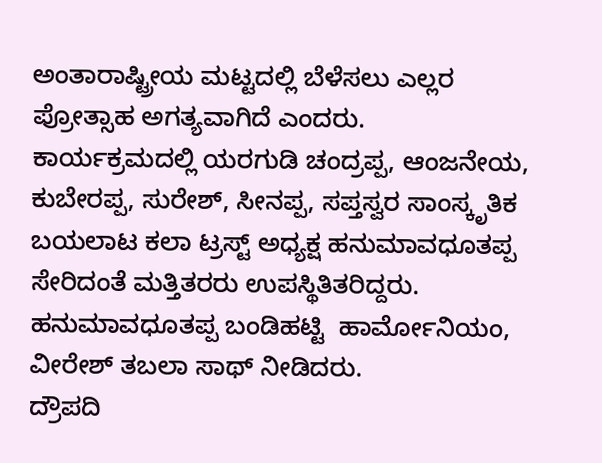ಅಂತಾರಾಷ್ಟ್ರೀಯ ಮಟ್ಟದಲ್ಲಿ ಬೆಳೆಸಲು ಎಲ್ಲರ ಪ್ರೋತ್ಸಾಹ ಅಗತ್ಯವಾಗಿದೆ ಎಂದರು.
ಕಾರ್ಯಕ್ರಮದಲ್ಲಿ ಯರಗುಡಿ ಚಂದ್ರಪ್ಪ, ಆಂಜನೇಯ, ಕುಬೇರಪ್ಪ, ಸುರೇಶ್, ಸೀನಪ್ಪ, ಸಪ್ತಸ್ವರ ಸಾಂಸ್ಕೃತಿಕ ಬಯಲಾಟ ಕಲಾ ಟ್ರಸ್ಟ್ ಅಧ್ಯಕ್ಷ ಹನುಮಾವಧೂತಪ್ಪ ಸೇರಿದಂತೆ ಮತ್ತಿತರರು ಉಪಸ್ಥಿತಿತರಿದ್ದರು.
ಹನುಮಾವಧೂತಪ್ಪ ಬಂಡಿಹಟ್ಟಿ  ಹಾರ್ಮೋನಿಯಂ, ವೀರೇಶ್ ತಬಲಾ ಸಾಥ್ ನೀಡಿದರು.
ದ್ರೌಪದಿ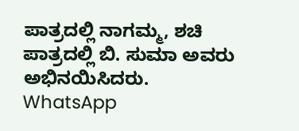ಪಾತ್ರದಲ್ಲಿ ನಾಗಮ್ಮ, ಶಚಿ ಪಾತ್ರದಲ್ಲಿ ಬಿ. ಸುಮಾ ಅವರು ಅಭಿನಯಿಸಿದರು.
WhatsApp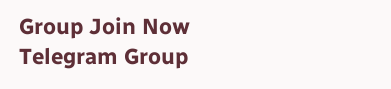Group Join Now
Telegram Group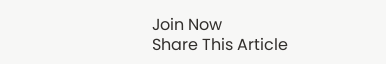Join Now
Share This Article